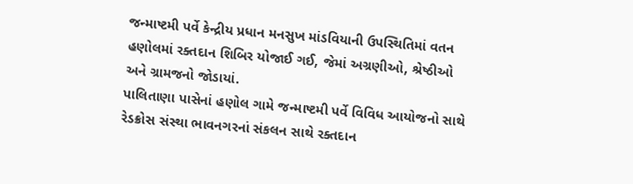જન્માષ્ટમી પર્વે કેન્દ્રીય પ્રધાન મનસુખ માંડવિયાની ઉપસ્થિતિમાં વતન હણોલમાં રક્તદાન શિબિર યોજાઈ ગઈ, જેમાં અગ્રણીઓ, શ્રેષ્ઠીઓ અને ગ્રામજનો જોડાયાં.
પાલિતાણા પાસેનાં હણોલ ગામે જન્માષ્ટમી પર્વે વિવિધ આયોજનો સાથે રેડક્રોસ સંસ્થા ભાવનગરનાં સંકલન સાથે રક્તદાન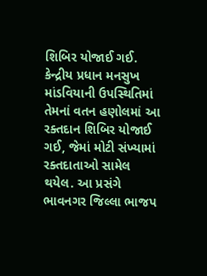શિબિર યોજાઈ ગઈ.
કેન્દ્રીય પ્રધાન મનસુખ માંડવિયાની ઉપસ્થિતિમાં તેમનાં વતન હણોલમાં આ રક્તદાન શિબિર યોજાઈ ગઈ, જેમાં મોટી સંખ્યામાં રક્તદાતાઓ સામેલ થયેલ. આ પ્રસંગે ભાવનગર જિલ્લા ભાજપ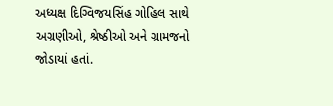અધ્યક્ષ દિગ્વિજયસિંહ ગોહિલ સાથે અગ્રણીઓ, શ્રેષ્ઠીઓ અને ગ્રામજનો જોડાયાં હતાં.